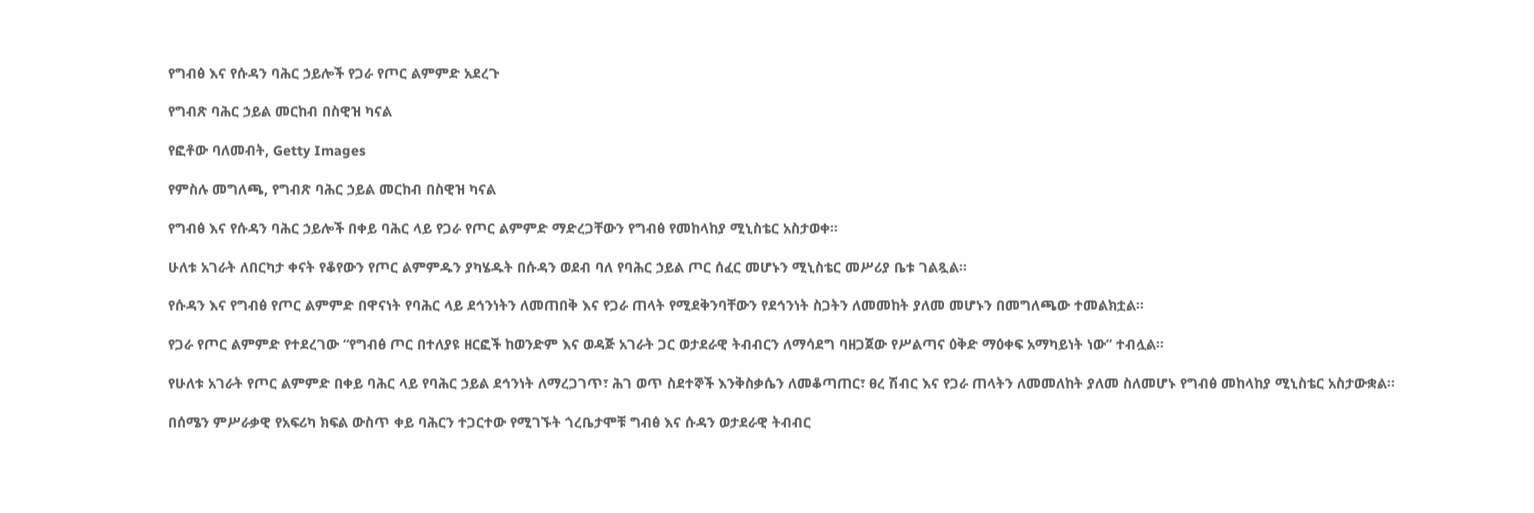የግብፅ እና የሱዳን ባሕር ኃይሎች የጋራ የጦር ልምምድ አደረጉ

የግብጽ ባሕር ኃይል መርከብ በስዊዝ ካናል

የፎቶው ባለመብት, Getty Images

የምስሉ መግለጫ, የግብጽ ባሕር ኃይል መርከብ በስዊዝ ካናል

የግብፅ እና የሱዳን ባሕር ኃይሎች በቀይ ባሕር ላይ የጋራ የጦር ልምምድ ማድረጋቸውን የግብፅ የመከላከያ ሚኒስቴር አስታወቀ።

ሁለቱ አገራት ለበርካታ ቀናት የቆየውን የጦር ልምምዱን ያካሄዱት በሱዳን ወደብ ባለ የባሕር ኃይል ጦር ሰፈር መሆኑን ሚኒስቴር መሥሪያ ቤቱ ገልጿል።

የሱዳን እና የግብፅ የጦር ልምምድ በዋናነት የባሕር ላይ ደኅንነትን ለመጠበቅ እና የጋራ ጠላት የሚደቅንባቸውን የደኅንነት ስጋትን ለመመከት ያለመ መሆኑን በመግለጫው ተመልክቷል።

የጋራ የጦር ልምምድ የተደረገው “የግብፅ ጦር በተለያዩ ዘርፎች ከወንድም እና ወዳጅ አገራት ጋር ወታደራዊ ትብብርን ለማሳደግ ባዘጋጀው የሥልጣና ዕቅድ ማዕቀፍ አማካይነት ነው” ተብሏል።

የሁለቱ አገራት የጦር ልምምድ በቀይ ባሕር ላይ የባሕር ኃይል ደኅንነት ለማረጋገጥ፣ ሕገ ወጥ ስደተኞች እንቅስቃሴን ለመቆጣጠር፣ ፀረ ሽብር እና የጋራ ጠላትን ለመመለከት ያለመ ስለመሆኑ የግብፅ መከላከያ ሚኒስቴር አስታውቋል።

በሰሜን ምሥራቃዊ የአፍሪካ ክፍል ውስጥ ቀይ ባሕርን ተጋርተው የሚገኙት ጎረቤታሞቹ ግብፅ እና ሱዳን ወታደራዊ ትብብር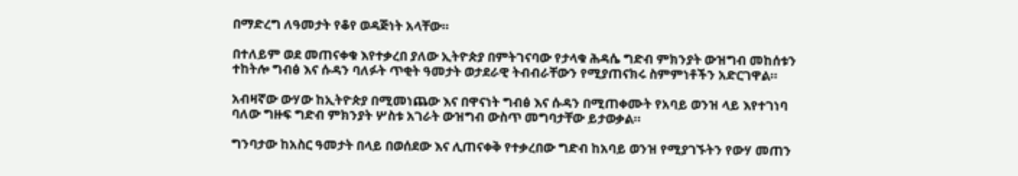በማድረግ ለዓመታት የቆየ ወዳጅነት አላቸው።

በተለይም ወደ መጠናቀቁ እየተቃረበ ያለው ኢትዮጵያ በምትገናባው የታላቁ ሕዳሴ ግድብ ምክንያት ውዝግብ መከሰቱን ተከትሎ ግብፅ እና ሱዳን ባለፉት ጥቂት ዓመታት ወታደራዊ ትብብራቸውን የሚያጠናክሩ ስምምነቶችን አድርገዋል።

አብዛኛው ውሃው ከኢትዮጵያ በሚመነጨው እና በዋናነት ግብፅ እና ሱዳን በሚጠቀሙት የአባይ ወንዝ ላይ እየተገነባ ባለው ግዙፍ ግድብ ምክንያት ሦስቱ አገራት ውዝግብ ውስጥ መግባታቸው ይታወቃል።

ግንባታው ከአስር ዓመታት በላይ በወሰደው እና ሊጠናቀቅ የተቃረበው ግድብ ከአባይ ወንዝ የሚያገኙትን የውሃ መጠን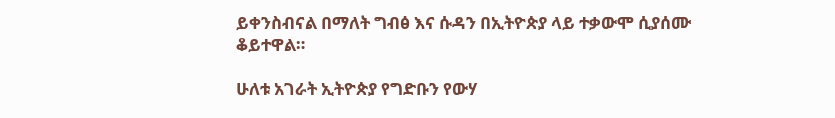ይቀንስብናል በማለት ግብፅ እና ሱዳን በኢትዮጵያ ላይ ተቃውሞ ሲያሰሙ ቆይተዋል።

ሁለቱ አገራት ኢትዮጵያ የግድቡን የውሃ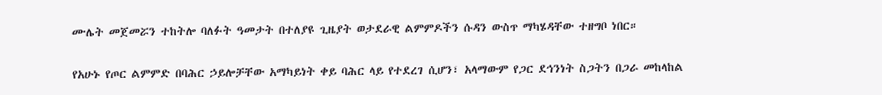ሙሌት መጀመሯን ተከትሎ ባለፉት ዓመታት በተለያዩ ጊዜያት ወታደራዊ ልምምዶችን ሱዳን ውስጥ ማካሄዳቸው ተዘግቦ ነበር።

የአሁኑ የጦር ልምምድ በባሕር ኃይሎቻቸው አማካይነት ቀይ ባሕር ላይ የተደረገ ሲሆን፣ አላማውም የጋር ደኅንነት ስጋትን በጋራ መከላከል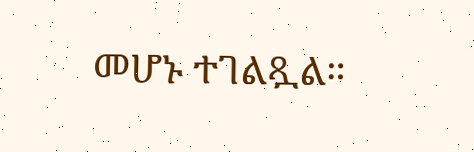መሆኑ ተገልጿል።